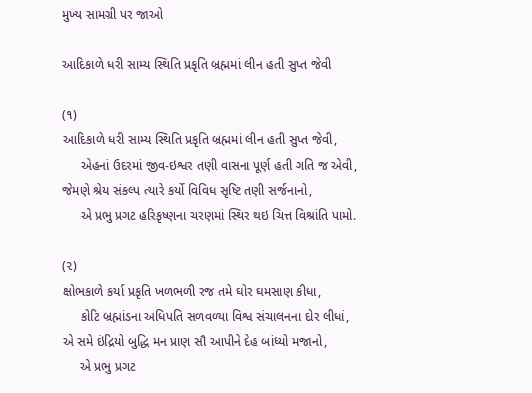મુખ્ય સામગ્રી પર જાઓ

આદિકાળે ધરી સામ્ય સ્થિતિ પ્રકૃતિ બ્રહ્મમાં લીન હતી સુપ્ત જેવી

(૧)
આદિકાળે ધરી સામ્ય સ્થિતિ પ્રકૃતિ બ્રહ્મમાં લીન હતી સુપ્ત જેવી,
     એહનાં ઉદરમાં જીવ-ઇશ્વર તણી વાસના પૂર્ણ હતી ગતિ જ એવી,
જેમણે શ્રેય સંકલ્પ ત્યારે કર્યો વિવિધ સૃષ્ટિ તણી સર્જનાનો,
     એ પ્રભુ પ્રગટ હરિકૃષ્ણના ચરણમાં સ્થિર થઇ ચિત્ત વિશ્રાંતિ પામો.

(૨)
ક્ષોભકાળે કર્યા પ્રકૃતિ ખળભળી રજ તમે ઘોર ઘમસાણ કીધા,
     કોટિ બ્રહ્માંડના અધિપતિ સળવળ્યા વિશ્વ સંચાલનના દોર લીધાં,
એ સમે ઇંદ્રિયો બુદ્ધિ મન પ્રાણ સૌ આપીને દેહ બાંધ્યો મજાનો,
     એ પ્રભુ પ્રગટ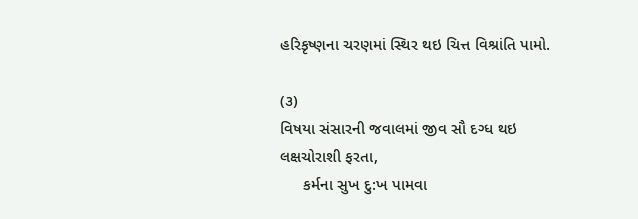હરિકૃષ્ણના ચરણમાં સ્થિર થઇ ચિત્ત વિશ્રાંતિ પામો.

(૩)
વિષયા સંસારની જવાલમાં જીવ સૌ દગ્ધ થઇ લક્ષચોરાશી ફરતા,
     કર્મના સુખ દુ:ખ પામવા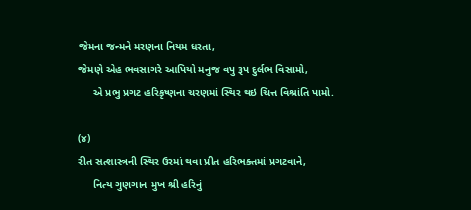જેમના જન્મને મરણના નિયમ ધરતા,
જેમણે એહ ભવસાગરે આપિયો મનુજ વપુ રૂપ દુર્લભ વિસામો,
     એ પ્રભુ પ્રગટ હરિકૃષ્ણના ચરણમાં સ્થિર થઇ ચિત્ત વિશ્રાંતિ પામો.

(૪)
રીત સત્શાસ્ત્રની સ્થિર ઉરમાં થવા પ્રીત હરિભક્તમાં પ્રગટવાને,
     નિત્ય ગુણગાન મુખ શ્રી હરિનું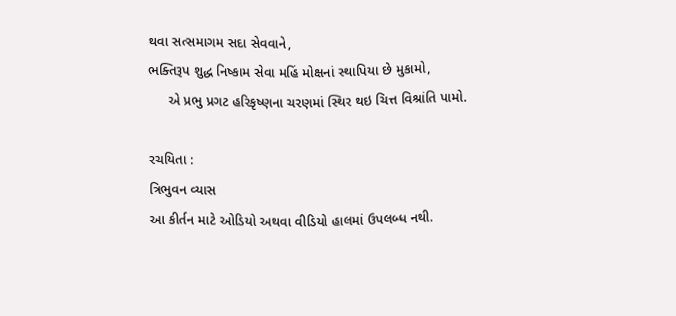થવા સત્સમાગમ સદા સેવવાને,
ભક્તિરૂપ શુદ્ધ નિષ્કામ સેવા મહિં મોક્ષનાં સ્થાપિયા છે મુકામો,
     એ પ્રભુ પ્રગટ હરિકૃષ્ણના ચરણમાં સ્થિર થઇ ચિત્ત વિશ્રાંતિ પામો.

રચયિતા :
ત્રિભુવન વ્યાસ
આ કીર્તન માટે ઓડિયો અથવા વીડિયો હાલમાં ઉપલબ્ધ નથી.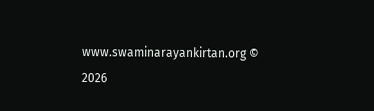www.swaminarayankirtan.org © 2026